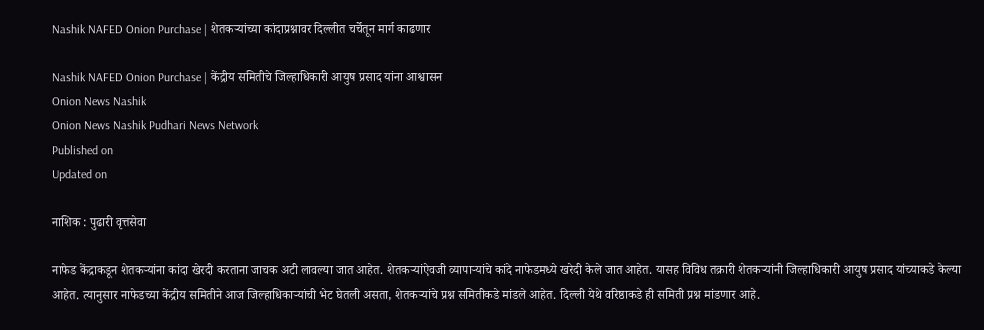Nashik NAFED Onion Purchase | शेतकऱ्यांच्या कांदाप्रश्नावर दिल्लीत चर्चेतून मार्ग काढणार

Nashik NAFED Onion Purchase | केंद्रीय समितीचे जिल्हाधिकारी आयुष प्रसाद यांना आश्वासन
Onion News Nashik
Onion News Nashik Pudhari News Network
Published on
Updated on

नाशिक : पुढारी वृत्तसेवा

नाफेड केंद्राकडून शेतकऱ्यांना कांदा खेरदी करताना जाचक अटी लावल्या जात आहेत. शेतकऱ्यांऐवजी व्यापाऱ्यांचे कांदे नाफेडमध्ये खरेदी केले जात आहेत. यासह विविध तक्रारी शेतकऱ्यांनी जिल्हाधिकारी आयुष प्रसाद यांच्याकडे केल्या आहेत. त्यानुसार नाफेडच्या केंद्रीय समितीने आज जिल्हाधिकाऱ्यांची भेट घेतली असता, शेतकऱ्यांचे प्रश्न समितीकडे मांडले आहेत. दिल्ली येथे वरिष्ठाकडे ही समिती प्रश्न मांडणार आहे.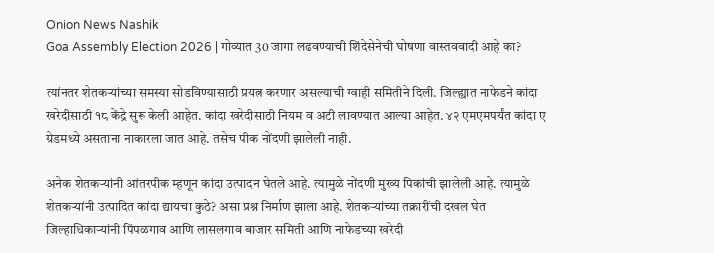Onion News Nashik
Goa Assembly Election 2026 | गोव्यात 30 जागा लढवण्याची शिंदेसेनेची घोषणा वास्तववादी आहे का?

त्यांनतर शेतकऱ्यांच्या समस्या सोडविण्यासाठी प्रयत्न करणार असल्याची ग्वाही समितीने दिली. जिल्ह्यात नाफेडने कांदा खरेदीसाठी १८ केंद्रे सुरू केली आहेत. कांदा खरेदीसाठी नियम व अटी लावण्यात आल्या आहेत. ४२ एमएमपर्यंत कांदा ए ग्रेडमध्ये असताना नाकारला जात आहे. तसेच पीक नोंदणी झालेली नाही.

अनेक शेतकऱ्यांनी आंतरपीक म्हणून कांदा उत्पादन घेतले आहे. त्यामुळे नोंदणी मुख्य पिकांची झालेली आहे. त्यामुळे शेतकऱ्यांनी उत्पादित कांदा द्यायचा कुठे? असा प्रश्न निर्माण झाला आहे. शेतकऱ्यांच्या तक्रारींची दखल घेत जिल्हाधिकाऱ्यांनी पिंपळगाव आणि लासलगाव बाजार समिती आणि नाफेडच्या खरेदी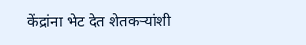केंद्रांना भेट देत शेतकऱ्यांशी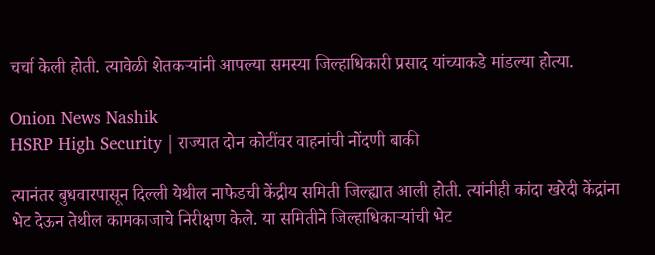चर्चा केली होती. त्यावेळी शेतकऱ्यांनी आपल्या समस्या जिल्हाधिकारी प्रसाद यांच्याकडे मांडल्या होत्या.

Onion News Nashik
HSRP High Security | राज्यात दोन कोटींवर वाहनांची नोंदणी बाकी

त्यानंतर बुधवारपासून दिल्ली येथील नाफेडची केंद्रीय समिती जिल्ह्यात आली होती. त्यांनीही कांदा खरेदी केंद्रांना भेट देऊन तेथील कामकाजाचे निरीक्षण केले. या समितीने जिल्हाधिकाऱ्यांची भेट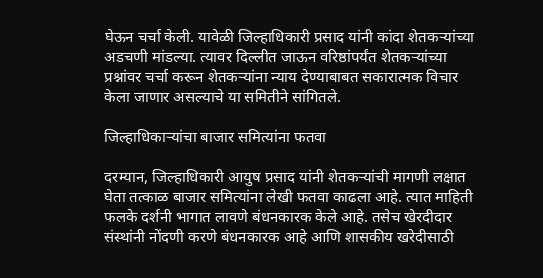घेऊन चर्चा केली. यावेळी जिल्हाधिकारी प्रसाद यांनी कांदा शेतकऱ्यांच्या अडचणी मांडल्या. त्यावर दिल्लीत जाऊन वरिष्ठांपर्यंत शेतकऱ्यांच्या प्रश्नांवर चर्चा करून शेतकऱ्यांना न्याय देण्याबाबत सकारात्मक विचार केला जाणार असल्याचे या समितीने सांगितले.

जिल्हाधिकाऱ्यांचा बाजार समित्यांना फतवा

दरम्यान, जिल्हाधिकारी आयुष प्रसाद यांनी शेतकऱ्यांची मागणी लक्षात घेता तत्काळ बाजार समित्यांना लेखी फतवा काढला आहे. त्यात माहिती फलके दर्शनी भागात लावणे बंधनकारक केले आहे. तसेच खेरदीदार संस्थांनी नोंदणी करणे बंधनकारक आहे आणि शासकीय खरेदीसाठी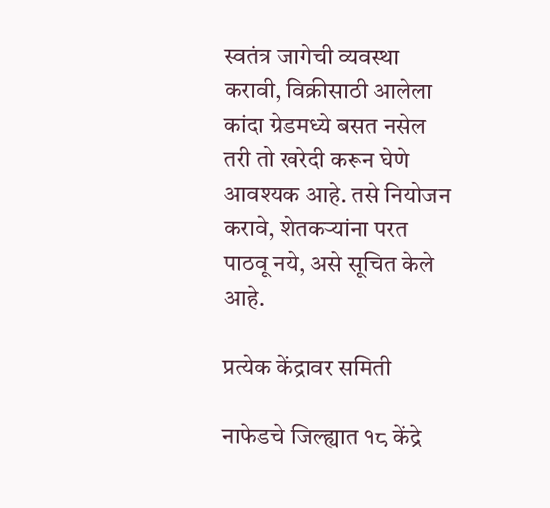स्वतंत्र जागेची व्यवस्था करावी, विक्रीसाठी आलेला कांदा ग्रेडमध्ये बसत नसेल तरी तो खरेदी करून घेणे आवश्यक आहे. तसे नियोजन करावे, शेतकऱ्यांना परत पाठवू नये, असे सूचित केले आहे.

प्रत्येक केंद्रावर समिती

नाफेडचे जिल्ह्यात १८ केंद्रे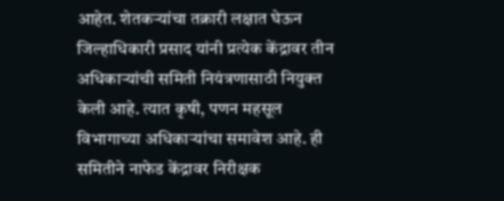आहेत. शेतकऱ्यांचा तक्रारी लक्षात घेऊन जिल्हाधिकारी प्रसाद यांनी प्रत्येक केंद्रावर तीन अधिकाऱ्यांची समिती नियंत्रणासाठी नियुक्त केली आहे. त्यात कृषी, पणन महसूल विभागाच्या अधिकाऱ्यांचा समावेश आहे. ही समितीने नाफेड केंद्रावर निरीक्षक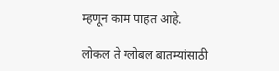म्हणून काम पाहत आहे.

लोकल ते ग्लोबल बातम्यांसाठी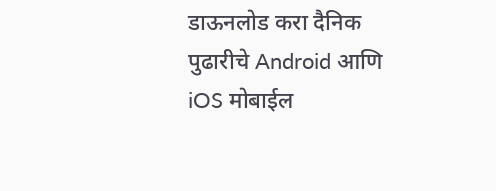डाऊनलोड करा दैनिक पुढारीचे Android आणि iOS मोबाईल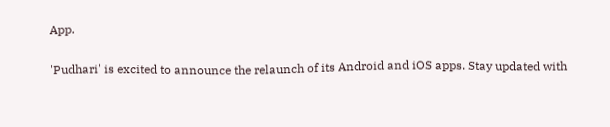App.

'Pudhari' is excited to announce the relaunch of its Android and iOS apps. Stay updated with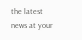the latest news at your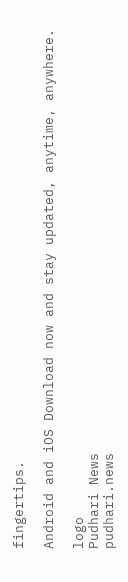fingertips.

Android and iOS Download now and stay updated, anytime, anywhere.

logo
Pudhari News
pudhari.news